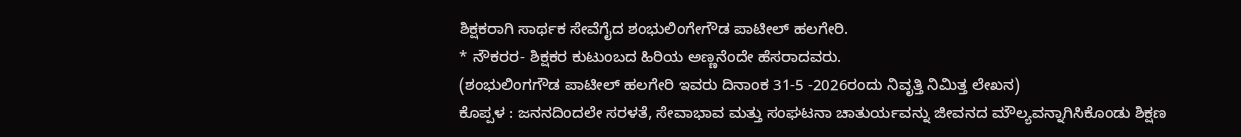ಶಿಕ್ಷಕರಾಗಿ ಸಾರ್ಥಕ ಸೇವೆಗೈದ ಶಂಭುಲಿಂಗೇಗೌಡ ಪಾಟೀಲ್ ಹಲಗೇರಿ.
* ನೌಕರರ- ಶಿಕ್ಷಕರ ಕುಟುಂಬದ ಹಿರಿಯ ಅಣ್ಣನೆಂದೇ ಹೆಸರಾದವರು.
(ಶಂಭುಲಿಂಗಗೌಡ ಪಾಟೀಲ್ ಹಲಗೇರಿ ಇವರು ದಿನಾಂಕ 31-5 -2026ರಂದು ನಿವೃತ್ತಿ ನಿಮಿತ್ತ ಲೇಖನ)
ಕೊಪ್ಪಳ : ಜನನದಿಂದಲೇ ಸರಳತೆ, ಸೇವಾಭಾವ ಮತ್ತು ಸಂಘಟನಾ ಚಾತುರ್ಯವನ್ನು ಜೀವನದ ಮೌಲ್ಯವನ್ನಾಗಿಸಿಕೊಂಡು ಶಿಕ್ಷಣ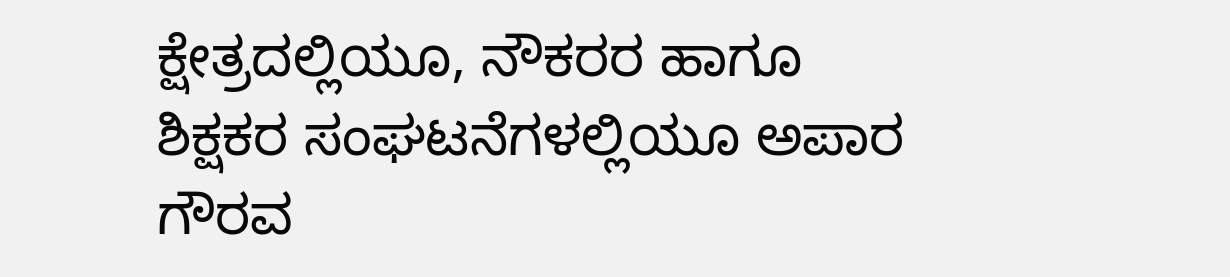ಕ್ಷೇತ್ರದಲ್ಲಿಯೂ, ನೌಕರರ ಹಾಗೂ ಶಿಕ್ಷಕರ ಸಂಘಟನೆಗಳಲ್ಲಿಯೂ ಅಪಾರ ಗೌರವ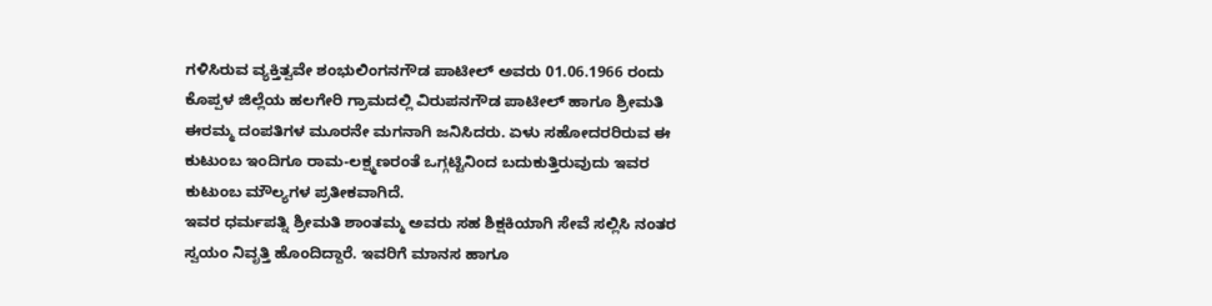ಗಳಿಸಿರುವ ವ್ಯಕ್ತಿತ್ವವೇ ಶಂಭುಲಿಂಗನಗೌಡ ಪಾಟೀಲ್ ಅವರು 01.06.1966 ರಂದು ಕೊಪ್ಪಳ ಜಿಲ್ಲೆಯ ಹಲಗೇರಿ ಗ್ರಾಮದಲ್ಲಿ ವಿರುಪನಗೌಡ ಪಾಟೀಲ್ ಹಾಗೂ ಶ್ರೀಮತಿ ಈರಮ್ಮ ದಂಪತಿಗಳ ಮೂರನೇ ಮಗನಾಗಿ ಜನಿಸಿದರು. ಏಳು ಸಹೋದರರಿರುವ ಈ ಕುಟುಂಬ ಇಂದಿಗೂ ರಾಮ-ಲಕ್ಷ್ಮಣರಂತೆ ಒಗ್ಗಟ್ಟಿನಿಂದ ಬದುಕುತ್ತಿರುವುದು ಇವರ ಕುಟುಂಬ ಮೌಲ್ಯಗಳ ಪ್ರತೀಕವಾಗಿದೆ.
ಇವರ ಧರ್ಮಪತ್ನಿ ಶ್ರೀಮತಿ ಶಾಂತಮ್ಮ ಅವರು ಸಹ ಶಿಕ್ಷಕಿಯಾಗಿ ಸೇವೆ ಸಲ್ಲಿಸಿ ನಂತರ ಸ್ವಯಂ ನಿವೃತ್ತಿ ಹೊಂದಿದ್ದಾರೆ. ಇವರಿಗೆ ಮಾನಸ ಹಾಗೂ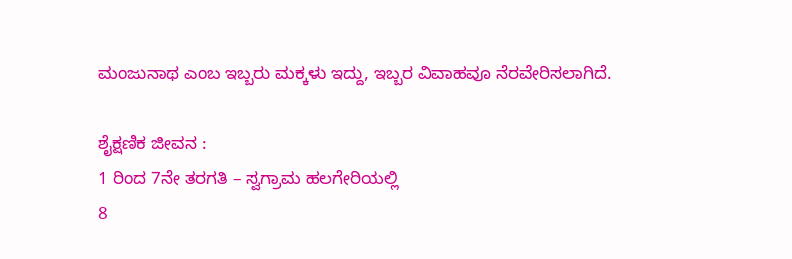ಮಂಜುನಾಥ ಎಂಬ ಇಬ್ಬರು ಮಕ್ಕಳು ಇದ್ದು, ಇಬ್ಬರ ವಿವಾಹವೂ ನೆರವೇರಿಸಲಾಗಿದೆ.

ಶೈಕ್ಷಣಿಕ ಜೀವನ :
1 ರಿಂದ 7ನೇ ತರಗತಿ – ಸ್ವಗ್ರಾಮ ಹಲಗೇರಿಯಲ್ಲಿ
8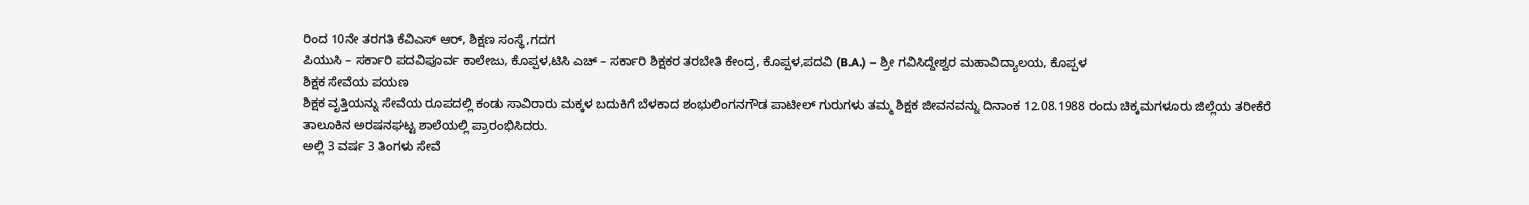ರಿಂದ 10ನೇ ತರಗತಿ ಕೆವಿಎಸ್ ಆರ್, ಶಿಕ್ಷಣ ಸಂಸ್ಥೆ,ಗದಗ
ಪಿಯುಸಿ – ಸರ್ಕಾರಿ ಪದವಿಪೂರ್ವ ಕಾಲೇಜು, ಕೊಪ್ಪಳ,ಟಿಸಿ ಎಚ್ – ಸರ್ಕಾರಿ ಶಿಕ್ಷಕರ ತರಬೇತಿ ಕೇಂದ್ರ, ಕೊಪ್ಪಳ,ಪದವಿ (B.A.) – ಶ್ರೀ ಗವಿಸಿದ್ದೇಶ್ವರ ಮಹಾವಿದ್ಯಾಲಯ, ಕೊಪ್ಪಳ
ಶಿಕ್ಷಕ ಸೇವೆಯ ಪಯಣ
ಶಿಕ್ಷಕ ವೃತ್ತಿಯನ್ನು ಸೇವೆಯ ರೂಪದಲ್ಲಿ ಕಂಡು ಸಾವಿರಾರು ಮಕ್ಕಳ ಬದುಕಿಗೆ ಬೆಳಕಾದ ಶಂಭುಲಿಂಗನಗೌಡ ಪಾಟೀಲ್ ಗುರುಗಳು ತಮ್ಮ ಶಿಕ್ಷಕ ಜೀವನವನ್ನು ದಿನಾಂಕ 12.08.1988 ರಂದು ಚಿಕ್ಕಮಗಳೂರು ಜಿಲ್ಲೆಯ ತರೀಕೆರೆ ತಾಲೂಕಿನ ಅರಷನಘಟ್ಟ ಶಾಲೆಯಲ್ಲಿ ಪ್ರಾರಂಭಿಸಿದರು.
ಅಲ್ಲಿ 3 ವರ್ಷ 3 ತಿಂಗಳು ಸೇವೆ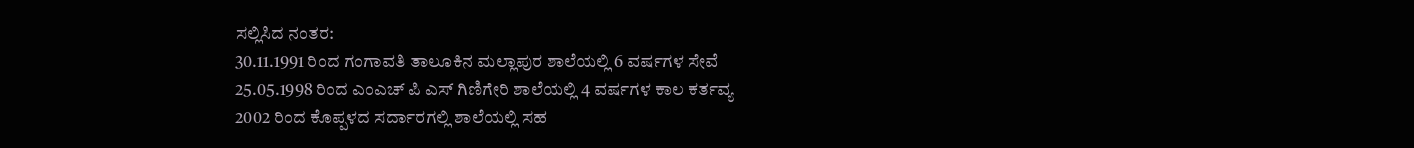ಸಲ್ಲಿಸಿದ ನಂತರ:
30.11.1991 ರಿಂದ ಗಂಗಾವತಿ ತಾಲೂಕಿನ ಮಲ್ಲಾಪುರ ಶಾಲೆಯಲ್ಲಿ 6 ವರ್ಷಗಳ ಸೇವೆ
25.05.1998 ರಿಂದ ಎಂಎಚ್ ಪಿ ಎಸ್ ಗಿಣಿಗೇರಿ ಶಾಲೆಯಲ್ಲಿ 4 ವರ್ಷಗಳ ಕಾಲ ಕರ್ತವ್ಯ
2002 ರಿಂದ ಕೊಪ್ಪಳದ ಸರ್ದಾರಗಲ್ಲಿ ಶಾಲೆಯಲ್ಲಿ ಸಹ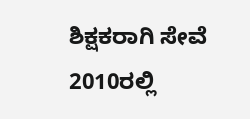ಶಿಕ್ಷಕರಾಗಿ ಸೇವೆ
2010ರಲ್ಲಿ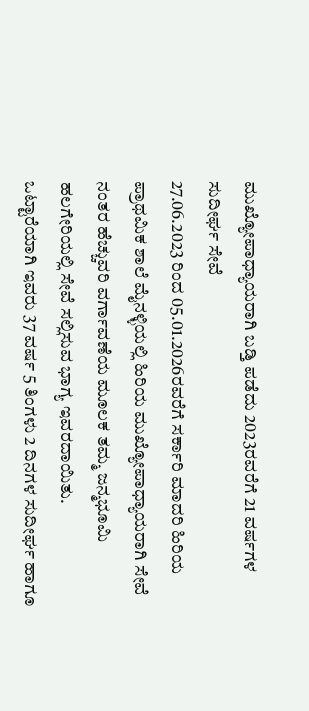ಮುಖ್ಯೋಪಾಧ್ಯಾಯರಾಗಿ ಬಡ್ತಿ ಪಡೆದು 2023ರವರೆಗೆ 21 ವರ್ಷಗಳ ಸುದೀರ್ಘ ಸೇವೆ
27.06.2023 ರಿಂದ 05.01.2026ರವರೆಗೆ ಸರ್ಕಾರಿ ಮಾದರಿ ಹಿರಿಯ ಪ್ರಾಥಮಿಕ ಶಾಲೆ ಮೈನಳ್ಳಿಯಲ್ಲಿ ಹಿರಿಯ ಮುಖ್ಯೋಪಾಧ್ಯಾಯರಾಗಿ ಸೇವೆ
ನಂತರ ಹೆಚ್ಚುವರಿ ವರ್ಗಾವಣೆಯ ಮೂಲಕ ತಮ್ಮ ಜನ್ಮಭೂಮಿ ಹಲಗೇರಿಯಲ್ಲಿ ಸೇವೆ ಸಲ್ಲಿಸುವ ಭಾಗ್ಯ ಇವರದಾಯಿತು.
ಒಟ್ಟಾರೆಯಾಗಿ ಇವರು 37 ವರ್ಷ 5 ತಿಂಗಳು 2 ದಿನಗಳ ಸುದೀರ್ಘ ಹಾಗೂ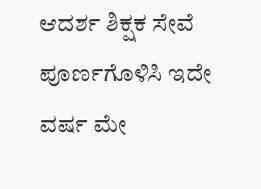ಆದರ್ಶ ಶಿಕ್ಷಕ ಸೇವೆ ಪೂರ್ಣಗೊಳಿಸಿ ಇದೇ ವರ್ಷ ಮೇ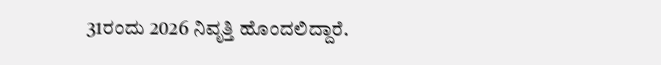31ರಂದು 2026 ನಿವೃತ್ತಿ ಹೊಂದಲಿದ್ದಾರೆ.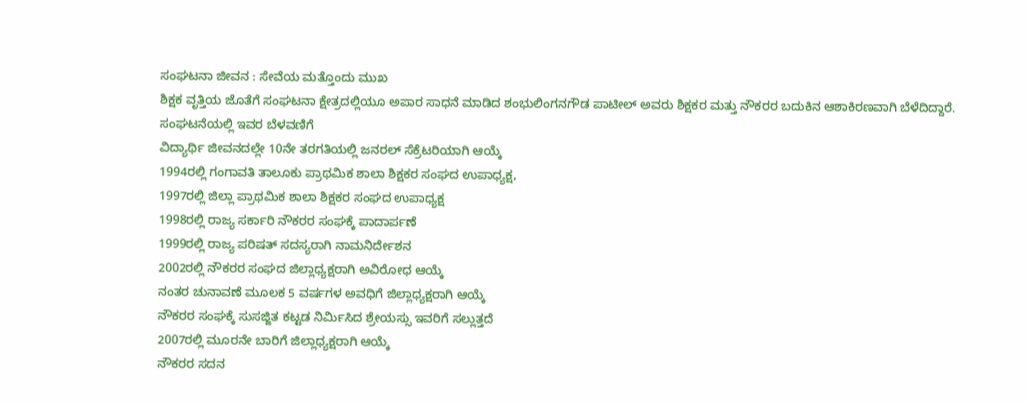ಸಂಘಟನಾ ಜೀವನ : ಸೇವೆಯ ಮತ್ತೊಂದು ಮುಖ
ಶಿಕ್ಷಕ ವೃತ್ತಿಯ ಜೊತೆಗೆ ಸಂಘಟನಾ ಕ್ಷೇತ್ರದಲ್ಲಿಯೂ ಅಪಾರ ಸಾಧನೆ ಮಾಡಿದ ಶಂಭುಲಿಂಗನಗೌಡ ಪಾಟೀಲ್ ಅವರು ಶಿಕ್ಷಕರ ಮತ್ತು ನೌಕರರ ಬದುಕಿನ ಆಶಾಕಿರಣವಾಗಿ ಬೆಳೆದಿದ್ದಾರೆ.
ಸಂಘಟನೆಯಲ್ಲಿ ಇವರ ಬೆಳವಣಿಗೆ
ವಿದ್ಯಾರ್ಥಿ ಜೀವನದಲ್ಲೇ 10ನೇ ತರಗತಿಯಲ್ಲಿ ಜನರಲ್ ಸೆಕ್ರೆಟರಿಯಾಗಿ ಆಯ್ಕೆ
1994ರಲ್ಲಿ ಗಂಗಾವತಿ ತಾಲೂಕು ಪ್ರಾಥಮಿಕ ಶಾಲಾ ಶಿಕ್ಷಕರ ಸಂಘದ ಉಪಾಧ್ಯಕ್ಷ,
1997ರಲ್ಲಿ ಜಿಲ್ಲಾ ಪ್ರಾಥಮಿಕ ಶಾಲಾ ಶಿಕ್ಷಕರ ಸಂಘದ ಉಪಾಧ್ಯಕ್ಷ
1998ರಲ್ಲಿ ರಾಜ್ಯ ಸರ್ಕಾರಿ ನೌಕರರ ಸಂಘಕ್ಕೆ ಪಾದಾರ್ಪಣೆ
1999ರಲ್ಲಿ ರಾಜ್ಯ ಪರಿಷತ್ ಸದಸ್ಯರಾಗಿ ನಾಮನಿರ್ದೇಶನ
2002ರಲ್ಲಿ ನೌಕರರ ಸಂಘದ ಜಿಲ್ಲಾಧ್ಯಕ್ಷರಾಗಿ ಅವಿರೋಧ ಆಯ್ಕೆ
ನಂತರ ಚುನಾವಣೆ ಮೂಲಕ 5 ವರ್ಷಗಳ ಅವಧಿಗೆ ಜಿಲ್ಲಾಧ್ಯಕ್ಷರಾಗಿ ಆಯ್ಕೆ
ನೌಕರರ ಸಂಘಕ್ಕೆ ಸುಸಜ್ಜಿತ ಕಟ್ಟಡ ನಿರ್ಮಿಸಿದ ಶ್ರೇಯಸ್ಸು ಇವರಿಗೆ ಸಲ್ಲುತ್ತದೆ
2007ರಲ್ಲಿ ಮೂರನೇ ಬಾರಿಗೆ ಜಿಲ್ಲಾಧ್ಯಕ್ಷರಾಗಿ ಆಯ್ಕೆ
ನೌಕರರ ಸದನ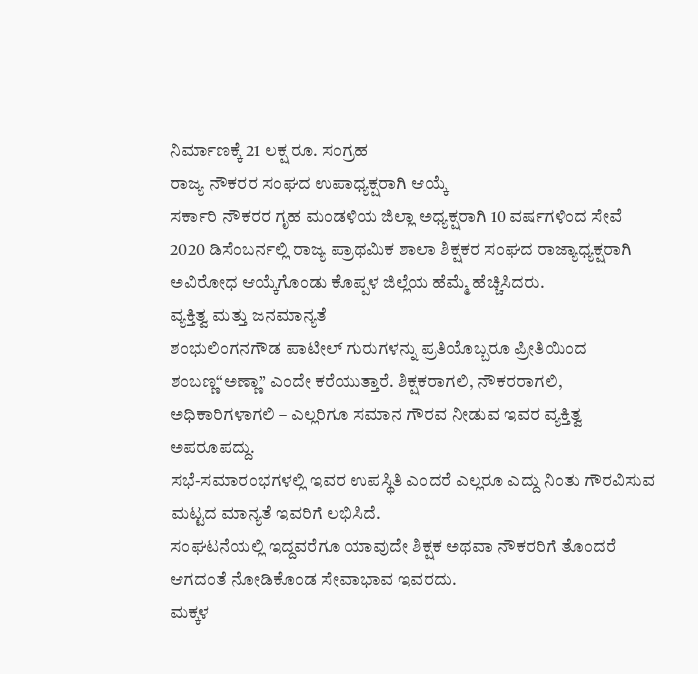ನಿರ್ಮಾಣಕ್ಕೆ 21 ಲಕ್ಷ ರೂ. ಸಂಗ್ರಹ
ರಾಜ್ಯ ನೌಕರರ ಸಂಘದ ಉಪಾಧ್ಯಕ್ಷರಾಗಿ ಆಯ್ಕೆ
ಸರ್ಕಾರಿ ನೌಕರರ ಗೃಹ ಮಂಡಳಿಯ ಜಿಲ್ಲಾ ಅಧ್ಯಕ್ಷರಾಗಿ 10 ವರ್ಷಗಳಿಂದ ಸೇವೆ
2020 ಡಿಸೆಂಬರ್ನಲ್ಲಿ ರಾಜ್ಯ ಪ್ರಾಥಮಿಕ ಶಾಲಾ ಶಿಕ್ಷಕರ ಸಂಘದ ರಾಜ್ಯಾಧ್ಯಕ್ಷರಾಗಿ ಅವಿರೋಧ ಆಯ್ಕೆಗೊಂಡು ಕೊಪ್ಪಳ ಜಿಲ್ಲೆಯ ಹೆಮ್ಮೆ ಹೆಚ್ಚಿಸಿದರು.
ವ್ಯಕ್ತಿತ್ವ ಮತ್ತು ಜನಮಾನ್ಯತೆ
ಶಂಭುಲಿಂಗನಗೌಡ ಪಾಟೀಲ್ ಗುರುಗಳನ್ನು ಪ್ರತಿಯೊಬ್ಬರೂ ಪ್ರೀತಿಯಿಂದ ಶಂಬಣ್ಣ“ಅಣ್ಣಾ” ಎಂದೇ ಕರೆಯುತ್ತಾರೆ. ಶಿಕ್ಷಕರಾಗಲಿ, ನೌಕರರಾಗಲಿ, ಅಧಿಕಾರಿಗಳಾಗಲಿ – ಎಲ್ಲರಿಗೂ ಸಮಾನ ಗೌರವ ನೀಡುವ ಇವರ ವ್ಯಕ್ತಿತ್ವ ಅಪರೂಪದ್ದು.
ಸಭೆ-ಸಮಾರಂಭಗಳಲ್ಲಿ ಇವರ ಉಪಸ್ಥಿತಿ ಎಂದರೆ ಎಲ್ಲರೂ ಎದ್ದು ನಿಂತು ಗೌರವಿಸುವ ಮಟ್ಟದ ಮಾನ್ಯತೆ ಇವರಿಗೆ ಲಭಿಸಿದೆ.
ಸಂಘಟನೆಯಲ್ಲಿ ಇದ್ದವರೆಗೂ ಯಾವುದೇ ಶಿಕ್ಷಕ ಅಥವಾ ನೌಕರರಿಗೆ ತೊಂದರೆ ಆಗದಂತೆ ನೋಡಿಕೊಂಡ ಸೇವಾಭಾವ ಇವರದು.
ಮಕ್ಕಳ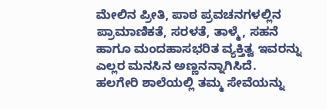ಮೇಲಿನ ಪ್ರೀತಿ, ಪಾಠ ಪ್ರವಚನಗಳಲ್ಲಿನ ಪ್ರಾಮಾಣಿಕತೆ, ಸರಳತೆ, ತಾಳ್ಮೆ, ಸಹನೆ ಹಾಗೂ ಮಂದಹಾಸಭರಿತ ವ್ಯಕ್ತಿತ್ವ ಇವರನ್ನು ಎಲ್ಲರ ಮನಸಿನ ಅಣ್ಣನನ್ನಾಗಿಸಿದೆ.
ಹಲಗೇರಿ ಶಾಲೆಯಲ್ಲಿ ತಮ್ಮ ಸೇವೆಯನ್ನು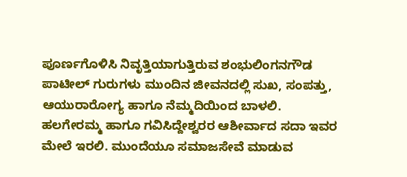ಪೂರ್ಣಗೊಳಿಸಿ ನಿವೃತ್ತಿಯಾಗುತ್ತಿರುವ ಶಂಭುಲಿಂಗನಗೌಡ ಪಾಟೀಲ್ ಗುರುಗಳು ಮುಂದಿನ ಜೀವನದಲ್ಲಿ ಸುಖ, ಸಂಪತ್ತು, ಆಯುರಾರೋಗ್ಯ ಹಾಗೂ ನೆಮ್ಮದಿಯಿಂದ ಬಾಳಲಿ.
ಹಲಗೇರಮ್ಮ ಹಾಗೂ ಗವಿಸಿದ್ದೇಶ್ವರರ ಆಶೀರ್ವಾದ ಸದಾ ಇವರ ಮೇಲೆ ಇರಲಿ. ಮುಂದೆಯೂ ಸಮಾಜಸೇವೆ ಮಾಡುವ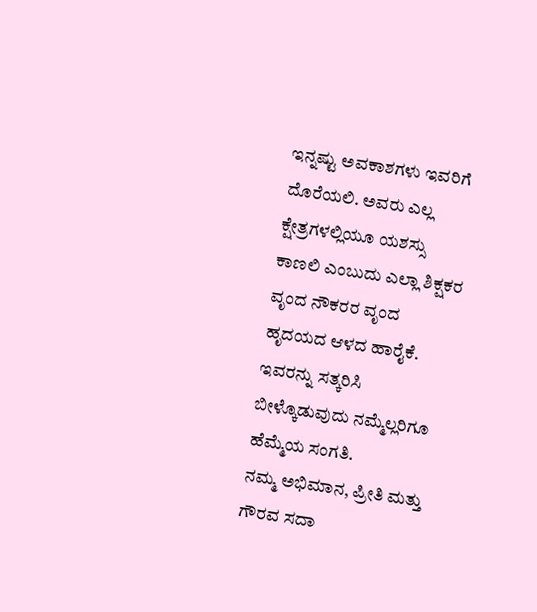ಇನ್ನಷ್ಟು ಅವಕಾಶಗಳು ಇವರಿಗೆ ದೊರೆಯಲಿ. ಅವರು ಎಲ್ಲ ಕ್ಷೇತ್ರಗಳಲ್ಲಿಯೂ ಯಶಸ್ಸು ಕಾಣಲಿ ಎಂಬುದು ಎಲ್ಲಾ ಶಿಕ್ಷಕರ ವೃಂದ ನೌಕರರ ವೃಂದ ಹೃದಯದ ಆಳದ ಹಾರೈಕೆ.
ಇವರನ್ನು ಸತ್ಕರಿಸಿ ಬೀಳ್ಕೊಡುವುದು ನಮ್ಮೆಲ್ಲರಿಗೂ ಹೆಮ್ಮೆಯ ಸಂಗತಿ.
ನಮ್ಮ ಅಭಿಮಾನ, ಪ್ರೀತಿ ಮತ್ತು ಗೌರವ ಸದಾ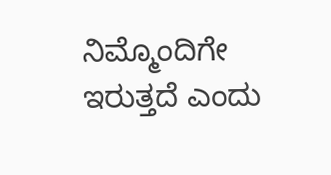ನಿಮ್ಮೊಂದಿಗೇ ಇರುತ್ತದೆ ಎಂದು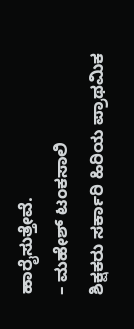ಹಾರೈಸುತ್ತೇವೆ.
– ಮಹೇಶ್ ಟಂಕಸಾಲಿ
ಶಿಕ್ಷಕರು ಸರ್ಕಾರಿ ಹಿರಿಯ ಪ್ರಾಥಮಿಕ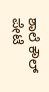ಶಾಲೆ ಕೌಲ್ ಪೇಟೆ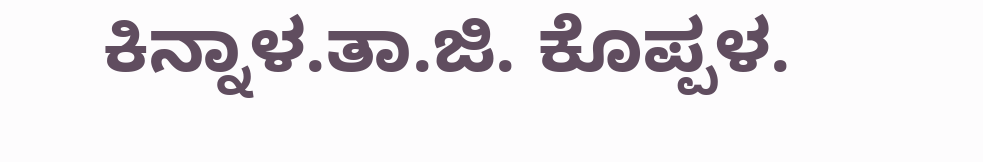ಕಿನ್ನಾಳ.ತಾ.ಜಿ. ಕೊಪ್ಪಳ.